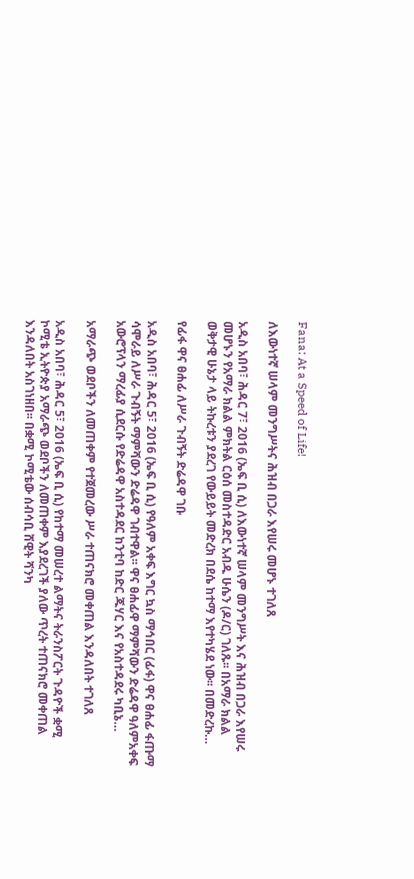Fana: At a Speed of Life!

ለእውነተኛ ሠላም መንግሥትና ሕዝብ በጋራ እየሠሩ መሆኑ ተገለጸ

አዲስ አበባ፣ ሕዳር 7፣ 2016 (ኤፍ ቢ ሲ) ለእውነተኛ ሠላም መንግሥት እና ሕዝብ በጋራ እየሠሩ መሆኑን የአማራ ክልል ምክትል ርዕሰ መስተዳድር አብዱ ሁሴን (ዶ/ር) ገለጹ፡፡ በአማራ ክልል ወቅታዊ ሁኔታ ላይ ትኩረቱን ያደረገ የውይይት መድረክ በደሴ ከተማ እየተካሄደ ነው፡፡ በመድረኩ…

የፊፋ ዋና ፀሐፊ ለሥራ ጉብኝት ድሬዳዋ ገቡ

አዲስ አበባ፣ ሕዳር 5፣ 2016 (ኤፍ ቢ ሲ) የዓለም አቀፍ እግር ኳስ ማኅበር (ፊፋ) ዋና ፀሐፊ ፋጡማ ሳሞራይ ለሥራ ጉብኝት ማምሻውን ድሬዳዋ ገብተዋል፡፡ ዋና ፀሐፊዋ ማምሻውን ድሬዳዋ ዓለምአቀፍ አውሮፕላን ማረፊያ ሲደርሱ የድሬዳዋ አስተዳደር ከንቲባ ከድር ጁሃር እና የአስተዳደሩ ካቢኔ…

አማራጭ ወደቦችን ለመጠቀም የተጀመረው ሥራ ተጠናክሮ መቀጠል እንዳለበት ተገለጸ

አዲስ አበባ፣ ሕዳር 5፣ 2016 (ኤፍ ቢ ሲ) የከተማ መሠረተ ልማትና ትራንስፖርት ጉዳዮች ቋሚ ኮሚቴ ኢትዮጵያ አማራጭ ወደቦችን ለመጠቀም እያደረገች ያለው ጥረት ተጠናክሮ መቀጠል እንዳለበት አስገነዘበ፡፡ በቋሚ ኮሚቴው ሰብሳቢ ሸዊት ሻንካ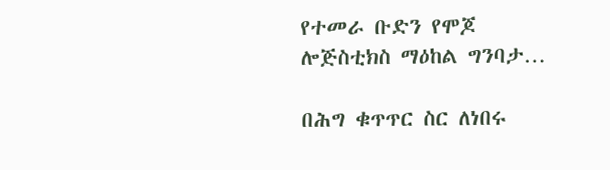የተመራ ቡድን የሞጆ ሎጅስቲክስ ማዕከል ግንባታ…

በሕግ ቁጥጥር ስር ለነበሩ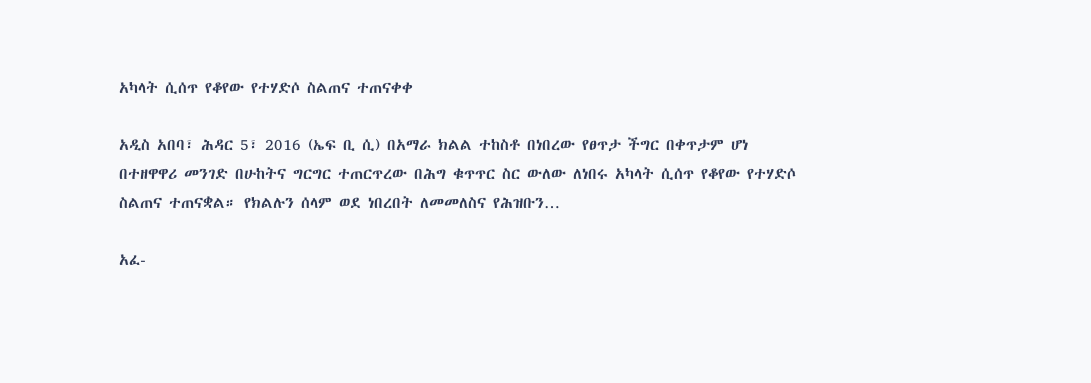አካላት ሲሰጥ የቆየው የተሃድሶ ስልጠና ተጠናቀቀ

አዲስ አበባ፣ ሕዳር 5፣ 2016 (ኤፍ ቢ ሲ) በአማራ ክልል ተከስቶ በነበረው የፀጥታ ችግር በቀጥታም ሆነ በተዘዋዋሪ መንገድ በሁከትና ግርግር ተጠርጥረው በሕግ ቁጥጥር ስር ውለው ለነበሩ አካላት ሲሰጥ የቆየው የተሃድሶ ስልጠና ተጠናቋል። የክልሉን ሰላም ወደ ነበረበት ለመመለስና የሕዝቡን…

አፈ-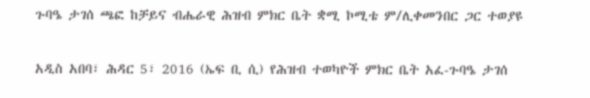ጉባዔ ታገሰ ጫፎ ከቻይና ብሔራዊ ሕዝብ ምክር ቤት ቋሚ ኮሚቴ ም/ሊቀመንበር ጋር ተወያዩ

አዲስ አበባ፣ ሕዳር 5፣ 2016 (ኤፍ ቢ ሲ) የሕዝብ ተወካዮች ምክር ቤት አፈ-ጉባዔ ታገሰ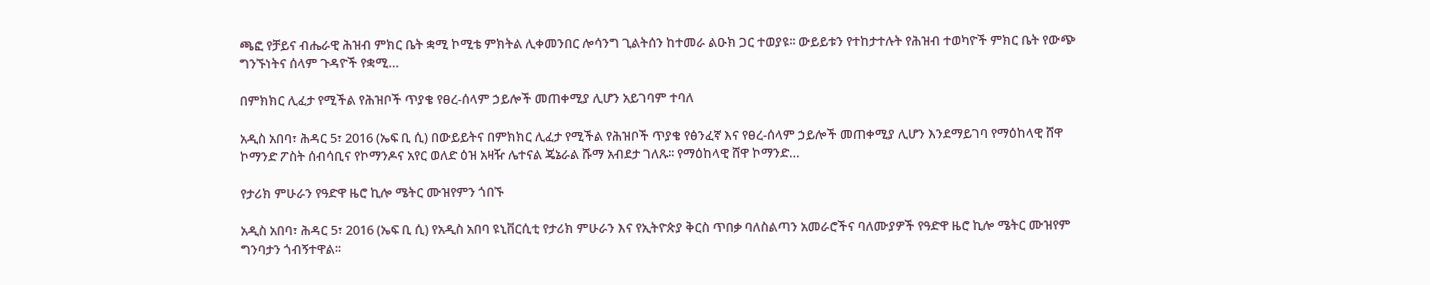ጫፎ የቻይና ብሔራዊ ሕዝብ ምክር ቤት ቋሚ ኮሚቴ ምክትል ሊቀመንበር ሎሳንግ ጊልትሰን ከተመራ ልዑክ ጋር ተወያዩ፡፡ ውይይቱን የተከታተሉት የሕዝብ ተወካዮች ምክር ቤት የውጭ ግንኙነትና ሰላም ጉዳዮች የቋሚ…

በምክክር ሊፈታ የሚችል የሕዝቦች ጥያቄ የፀረ-ሰላም ኃይሎች መጠቀሚያ ሊሆን አይገባም ተባለ

አዲስ አበባ፣ ሕዳር 5፣ 2016 (ኤፍ ቢ ሲ) በውይይትና በምክክር ሊፈታ የሚችል የሕዝቦች ጥያቄ የፅንፈኛ እና የፀረ-ሰላም ኃይሎች መጠቀሚያ ሊሆን እንደማይገባ የማዕከላዊ ሸዋ ኮማንድ ፖስት ሰብሳቢና የኮማንዶና አየር ወለድ ዕዝ አዛዥ ሌተናል ጄኔራል ሹማ አብደታ ገለጹ፡፡ የማዕከላዊ ሸዋ ኮማንድ…

የታሪክ ምሁራን የዓድዋ ዜሮ ኪሎ ሜትር ሙዝየምን ጎበኙ

አዲስ አበባ፣ ሕዳር 5፣ 2016 (ኤፍ ቢ ሲ) የአዲስ አበባ ዩኒቨርሲቲ የታሪክ ምሁራን እና የኢትዮጵያ ቅርስ ጥበቃ ባለስልጣን አመራሮችና ባለሙያዎች የዓድዋ ዜሮ ኪሎ ሜትር ሙዝየም ግንባታን ጎብኝተዋል፡፡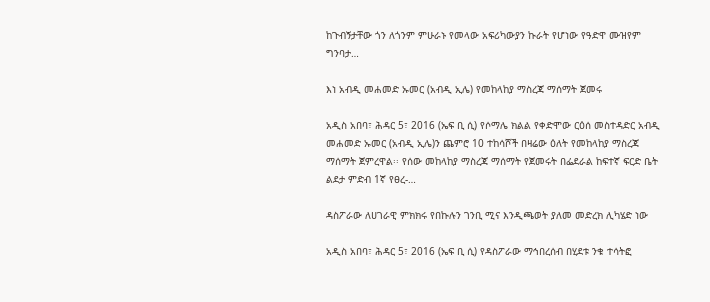ከጉብኝታቸው ጎን ለጎንም ምሁራኑ የመላው አፍሪካውያን ኩራት የሆነው የዓድዋ ሙዝየም ግንባታ…

እነ አብዲ መሐመድ ኡመር (አብዲ ኢሌ) የመከላከያ ማስረጃ ማሰማት ጀመሩ

አዲስ አበባ፣ ሕዳር 5፣ 2016 (ኤፍ ቢ ሲ) የሶማሌ ክልል የቀድሞው ርዕሰ መስተዳድር አብዲ መሐመድ ኡመር (አብዲ ኢሌ)ን ጨምሮ 10 ተከሳሾች በዛሬው ዕለት የመከላከያ ማስረጃ ማሰማት ጀምረዋል፡፡ የሰው መከላከያ ማስረጃ ማሰማት የጀመሩት በፌደራል ከፍተኛ ፍርድ ቤት ልደታ ምድብ 1ኛ የፀረ-…

ዳስፖራው ለሀገራዊ ምክክሩ የበኩሉን ገንቢ ሚና እንዲጫወት ያለመ መድረክ ሊካሄድ ነው

አዲስ አበባ፣ ሕዳር 5፣ 2016 (ኤፍ ቢ ሲ) የዳስፖራው ማኅበረሰብ በሂደቱ ንቁ ተሳትፎ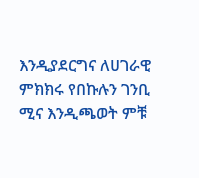እንዲያደርግና ለሀገራዊ ምክክሩ የበኩሉን ገንቢ ሚና እንዲጫወት ምቹ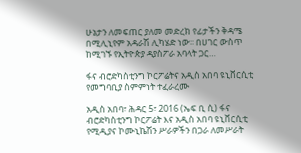ሁኔታን ለመፍጠር ያለመ መድረክ የፊታችን ቅዳሜ በሚሊኒየም አዳራሽ ሊካሄድ ነው፡፡ በሀገር ውስጥ ከሚገኙ የኢትዮጵያ ዳያስፖራ አባላት ጋር…

ፋና ብሮድካስቲንግ ኮርፖሬትና አዲስ አበባ ዩኒቨርሲቲ የመግባቢያ ስምምነት ተፈራረሙ

አዲስ አበባ፣ ሕዳር 5፣ 2016 (ኤፍ ቢ ሲ) ፋና ብሮድካስቲንግ ኮርፖሬት እና አዲስ አበባ ዩኒቨርሲቲ የሚዲያና ኮሙኒኬሽን ሥራዎችን በጋራ ለመሥራት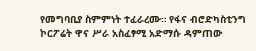የመግባቢያ ስምምነት ተፈራረሙ። የፋና ብሮድካስቲንግ ኮርፖሬት ዋና ሥራ አስፈፃሚ አድማሱ ዳምጠው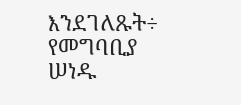እንደገለጹት÷ የመግባቢያ ሠነዱ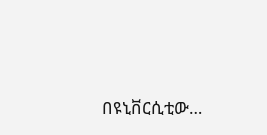በዩኒቨርሲቲው…